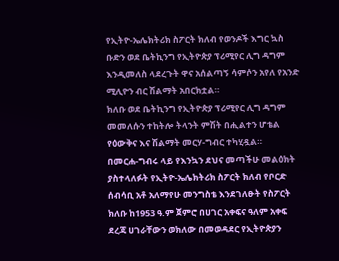የኢትዮ-ኤሌክትሪክ ስፖርት ክለብ የወንዶች እግር ኳስ ቡድን ወደ ቤትኪንግ የኢትዮጵያ ፕሪሚየር ሊግ ዳግም እንዲመለስ ላደረጉት ዋና አሰልጣኝ ሳምሶን አየለ የአንድ ሚሊዮን ብር ሽልማት አበርክቷል።
ክለቡ ወደ ቤትኪንግ የኢትዮጵያ ፕሪሚየር ሊግ ዳግም መመለሱን ተከትሎ ትላንት ምሽት በሒልተን ሆቴል የዕውቅና እና ሽልማት መርሃ-ግብር ተካሂዷል።
በመርሐ-ግብሩ ላይ የእንኳን ደህና መጣችሁ መልዕክት ያስተላለፉት የኢትዮ-ኤሌክትሪክ ስፖርት ክለብ የቦርድ ሰብሳቢ አቶ አለማየሁ መንግስቴ እንደገለፁት የስፖርት ክለቡ ከ1953 ዓ.ም ጀምሮ በሀገር አቀፍና ዓለም አቀፍ ደረጃ ሀገራቸውን ወክለው በመወዳደር የኢትዮጵያን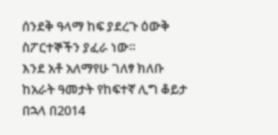ሰንደቅ ዓላማ ከፍ ያደረጉ ዕውቅ ስፖርተኞችን ያፈራ ነው።
እንደ አቶ አለማየሁ ገለፃ ክለቡ ከአራት ዓመታት የከፍተኛ ሊግ ቆይታ በኋላ በ2014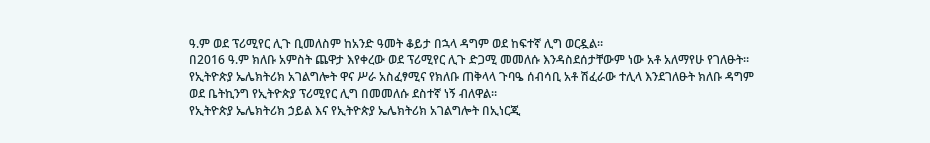ዓ.ም ወደ ፕሪሚየር ሊጉ ቢመለስም ከአንድ ዓመት ቆይታ በኋላ ዳግም ወደ ከፍተኛ ሊግ ወርዷል።
በ2016 ዓ.ም ክለቡ አምስት ጨዋታ እየቀረው ወደ ፕሪሚየር ሊጉ ድጋሚ መመለሱ እንዳስደሰታቸውም ነው አቶ አለማየሁ የገለፁት።
የኢትዮጵያ ኤሌክትሪክ አገልግሎት ዋና ሥራ አስፈፃሚና የክለቡ ጠቅላላ ጉባዔ ሰብሳቢ አቶ ሽፈራው ተሊላ እንደገለፁት ክለቡ ዳግም ወደ ቤትኪንግ የኢትዮጵያ ፕሪሚየር ሊግ በመመለሱ ደስተኛ ነኝ ብለዋል።
የኢትዮጵያ ኤሌክትሪክ ኃይል እና የኢትዮጵያ ኤሌክትሪክ አገልግሎት በኢነርጂ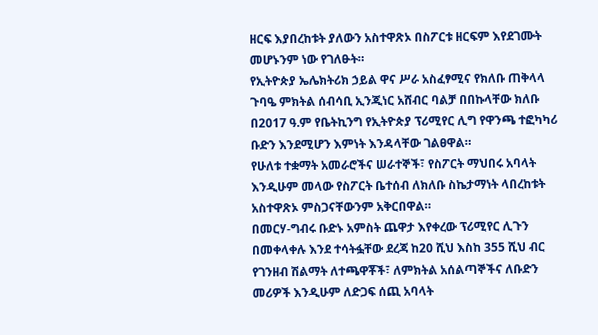ዘርፍ እያበረከቱት ያለውን አስተዋጽኦ በስፖርቱ ዘርፍም እየደገሙት መሆኑንም ነው የገለፁት።
የኢትዮጵያ ኤሌክትሪክ ኃይል ዋና ሥራ አስፈፃሚና የክለቡ ጠቅላላ ጉባዔ ምክትል ሰብሳቢ ኢንጂነር አሸብር ባልቻ በበኩላቸው ክለቡ በ2017 ዓ.ም የቤትኪንግ የኢትዮጵያ ፕሪሚየር ሊግ የዋንጫ ተፎካካሪ ቡድን እንደሚሆን እምነት እንዳላቸው ገልፀዋል።
የሁለቱ ተቋማት አመራሮችና ሠራተኞች፣ የስፖርት ማህበሩ አባላት እንዲሁም መላው የስፖርት ቤተሰብ ለክለቡ ስኬታማነት ላበረከቱት አስተዋጽኦ ምስጋናቸውንም አቅርበዋል።
በመርሃ-ግብሩ ቡድኑ አምስት ጨዋታ እየቀረው ፕሪሚየር ሊጉን በመቀላቀሉ እንደ ተሳትፏቸው ደረጃ ከ20 ሺህ እስከ 355 ሺህ ብር የገንዘብ ሽልማት ለተጫዋቾች፣ ለምክትል አሰልጣኞችና ለቡድን መሪዎች እንዲሁም ለድጋፍ ሰጪ አባላት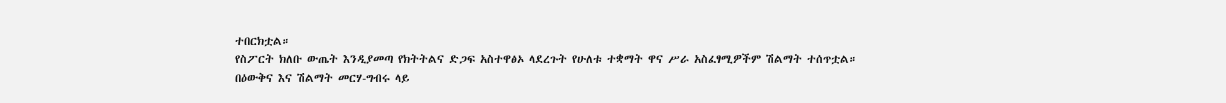ተበርክቷል።
የስፖርት ክለቡ ውጤት እንዲያመጣ የክትትልና ድጋፍ አስተዋፅኦ ላደረጉት የሁለቱ ተቋማት ዋና ሥራ አስፈፃሚዎችም ሽልማት ተሰጥቷል።
በዕውቅና እና ሽልማት መርሃ-ግብሩ ላይ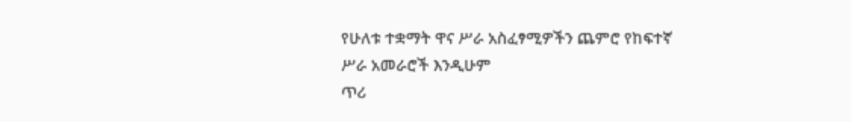የሁለቱ ተቋማት ዋና ሥራ አስፈፃሚዎችን ጨምሮ የከፍተኛ ሥራ አመራሮች እንዲሁም
ጥሪ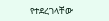የተደረገላቸው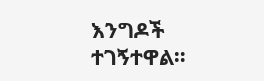እንግዶች ተገኝተዋል።